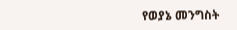የወያኔ መንግስት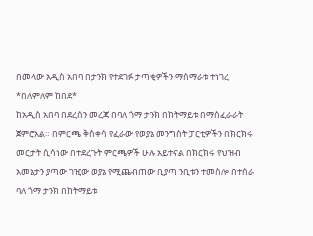በመላው አዲስ አበባ በታንክ የተደገፉ ታጣቂዎችን ማሰማራቱ ተነገረ *በለምለም ከበደ*
ከአዲስ አበባ በደረሰን መረጃ በባለ ጎማ ታንክ በከትማይቱ በማስፈራራት ጀምሮአል። በምርጫ ቅስቀሳ የፈራው የወያኔ መንግስት ፓርቲዎችን በክርክሩ መርታት ሲሳነው በተደረጉት ምርጫዎች ሁሉ አይተናል በክርክሩ የህዝብ አመኔታን ያጣው ገዢው ወያኔ የሚጨብጠው ቢያጣ ንቢቱን ተመስሎ በተሰራ ባለ ጎማ ታንክ በከትማይቱ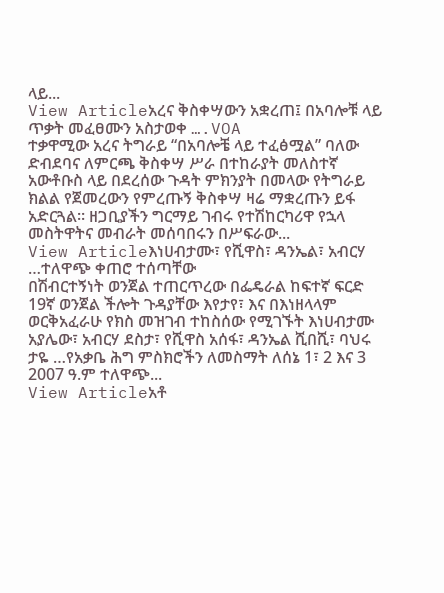ላይ...
View Articleአረና ቅስቀሣውን አቋረጠ፤ በአባሎቹ ላይ ጥቃት መፈፀሙን አስታወቀ ….VOA
ተቃዋሚው አረና ትግራይ “በአባሎቼ ላይ ተፈፅሟል” ባለው ድብደባና ለምርጫ ቅስቀሣ ሥራ በተከራያት መለስተኛ አውቶቡስ ላይ በደረሰው ጉዳት ምክንያት በመላው የትግራይ ክልል የጀመረውን የምረጡኝ ቅስቀሣ ዛሬ ማቋረጡን ይፋ አድርጓል። ዘጋቢያችን ግርማይ ገብሩ የተሽከርካሪዋ የኋላ መስትዋትና መብራት መሰባበሩን በሥፍራው...
View Articleእነሀብታሙ፣ የሺዋስ፣ ዳንኤል፣ አብርሃ …ተለዋጭ ቀጠሮ ተሰጣቸው
በሽብርተኝነት ወንጀል ተጠርጥረው በፌዴራል ከፍተኛ ፍርድ 19ኛ ወንጀል ችሎት ጉዳያቸው እየታየ፣ እና በእነዘላላም ወርቅአፈራሁ የክስ መዝገብ ተከስሰው የሚገኙት እነሀብታሙ አያሌው፣ አብርሃ ደስታ፣ የሺዋስ አሰፋ፣ ዳንኤል ሺበሺ፣ ባህሩ ታዬ …የአቃቤ ሕግ ምስክሮችን ለመስማት ለሰኔ 1፣ 2 እና 3 2007 ዓ.ም ተለዋጭ...
View Articleአቶ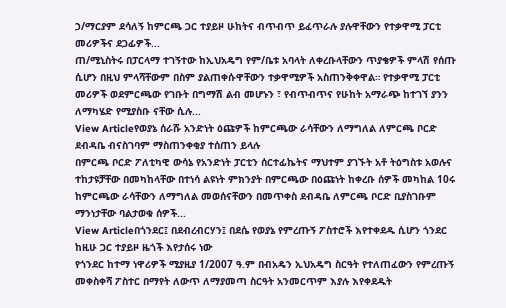ኃ/ማርያም ደሳለኝ ከምርጫ ጋር ተያይዞ ሁከትና ብጥብጥ ይፈጥራሉ ያሉዋቸውን የተቃዋሚ ፓርቲ መሪዎችና ደጋፊዎች...
ጠ/ሚኒስትሩ በፓርላማ ተገኝተው ከኢህአዴግ የም/ቤቱ አባላት ለቀረቡላቸውን ጥያቄዎች ምላሽ የሰጡ ሲሆን በዚህ ምላሻቸውም በስም ያልጠቀሱዋቸውን ተቃዋሚዎች አስጠንቅቀዋል። የተቃዋሚ ፓርቲ መሪዎች ወደምርጫው የገቡት በግማሽ ልብ መሆኑን ፣ የብጥብጥና የሁከት አማራጭ ከተገኘ ያንን ለማካሄድ የሚያስቡ ናቸው ሲሉ...
View Articleየወያኔ ሰራሹ አንድነት ዕጩዎች ከምርጫው ራሳቸውን ለማግለል ለምርጫ ቦርድ ደብዳቤ ብናስገባም ማስጠንቀቂያ ተሰጠን ይላሉ
በምርጫ ቦርድ ፖለቲካዊ ውሳኔ የአንድነት ፓርቲን ሰርተፊኬትና ማህተም ያገኙት አቶ ትዕግስቱ አወሉና ተከታዩቻቸው በመካከላቸው በተነሳ ልዩነት ምክንያት በምርጫው በዕጩነት ከቀረቡ ሰዎች መካከል 10ሩ ከምርጫው ራሳቸውን ለማግለል መወሰናቸውን በመጥቀስ ደብዳቤ ለምርጫ ቦርድ ቢያስገቡም ማንነታቸው ባልታወቁ ሰዎች...
View Articleበጎንደር፤ በደብረብርሃን፤ በደሴ የወያኔ የምረጡኝ ፖስተሮች እየተቀደዱ ሲሆን ጎንደር ከዚሁ ጋር ተያይዞ ዜጎች እየታሰሩ ነው
የጎንደር ከተማ ነዋሪዎች ሚያዚያ 1/2007 ዓ.ም በብአዴን ኢህአዴግ ስርዓት የተለጠፈውን የምረጡኝ መቀስቀሻ ፖስተር በማየት ለውጥ ለማያመጣ ስርዓት አንመርጥም እያሉ እየቀደዱት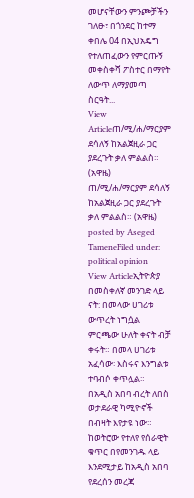መሆናቸውን ምንጮቻችን ገለፁ፣ በጎንደር ከተማ ቀበሌ 04 በኢህአዴግ የተለጠፈውን የምርጡኝ መቀስቀሻ ፖስተር በማየት ለውጥ ለማያመጣ ስርዓት...
View Articleጠ/ሚ/ሐ/ማርያም ደሳለኝ ከአልጀዚራ ጋር ያደረጉት ቃለ ምልልስ። (አዋዜ)
ጠ/ሚ/ሐ/ማርያም ደሳለኝ ከአልጀዚራ ጋር ያደረጉት ቃለ ምልልስ። (አዋዜ) posted by Aseged TameneFiled under: political opinion
View Articleኢትዮጵያ በመስቀለኛ መንገድ ላይ ናት: በመላው ሀገሪቱ ውጥረት ነግሷል
ምርጫው ሁለት ቀናት ብቻ ቀሩት። በመላ ሀገሪቱ አፈሳው፡ እስሩና እንግልቱ ተባብሶ ቀጥሏል። በአዲስ አበባ ብረት ለበስ ወታደራዊ ካሚዮኖች በብዛት እየታዩ ነው። ከወትሮው የተለየ የሰራዊት ቁጥር በየመንገዱ ላይ እንደሚታይ ከአዲስ አበባ የደረሰን መረጃ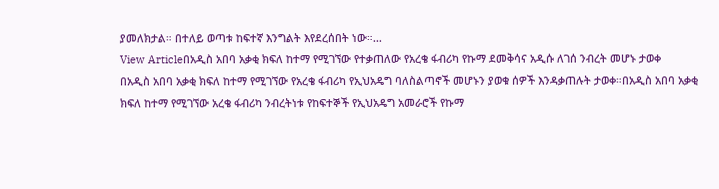ያመለክታል። በተለይ ወጣቱ ከፍተኛ እንግልት እየደረሰበት ነው።...
View Articleበአዲስ አበባ አቃቂ ክፍለ ከተማ የሚገኘው የተቃጠለው የአረቄ ፋብሪካ የኩማ ደመቅሳና አዲሱ ለገሰ ንብረት መሆኑ ታወቀ
በአዲስ አበባ አቃቂ ክፍለ ከተማ የሚገኘው የአረቄ ፋብሪካ የኢህአዴግ ባለስልጣኖች መሆኑን ያወቁ ሰዎች እንዳቃጠሉት ታወቀ።በአዲስ አበባ አቃቂ ክፍለ ከተማ የሚገኘው አረቄ ፋብሪካ ንብረትነቱ የከፍተኞች የኢህአዴግ አመራሮች የኩማ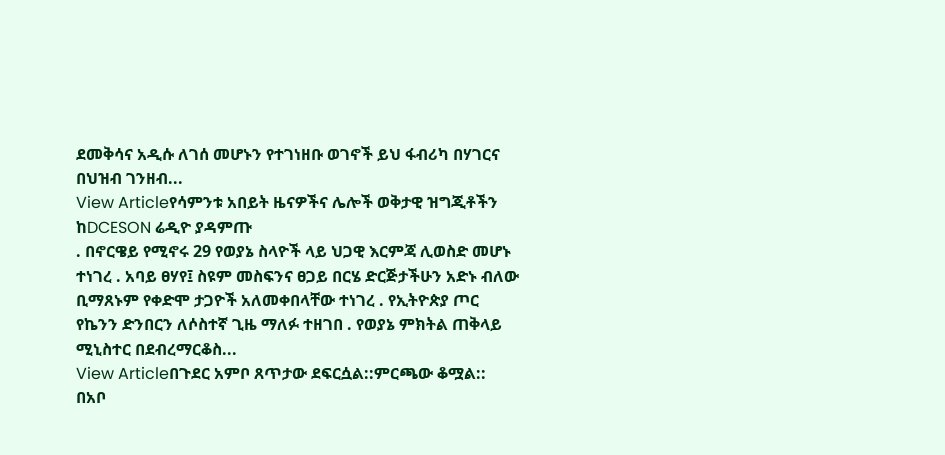ደመቅሳና አዲሱ ለገሰ መሆኑን የተገነዘቡ ወገኖች ይህ ፋብሪካ በሃገርና በህዝብ ገንዘብ...
View Articleየሳምንቱ አበይት ዜናዎችና ሌሎች ወቅታዊ ዝግጂቶችን ከDCESON ሬዲዮ ያዳምጡ
. በኖርዌይ የሚኖሩ 29 የወያኔ ስላዮች ላይ ህጋዊ እርምጃ ሊወስድ መሆኑ ተነገረ . አባይ ፀሃየ፤ ስዩም መስፍንና ፀጋይ በርሄ ድርጅታችሁን አድኑ ብለው ቢማጸኑም የቀድሞ ታጋዮች አለመቀበላቸው ተነገረ . የኢትዮጵያ ጦር የኬንን ድንበርን ለሶስተኛ ጊዜ ማለፉ ተዘገበ . የወያኔ ምክትል ጠቅላይ ሚኒስተር በደብረማርቆስ...
View Articleበጉደር አምቦ ጸጥታው ደፍርሷል::ምርጫው ቆሟል::
በአቦ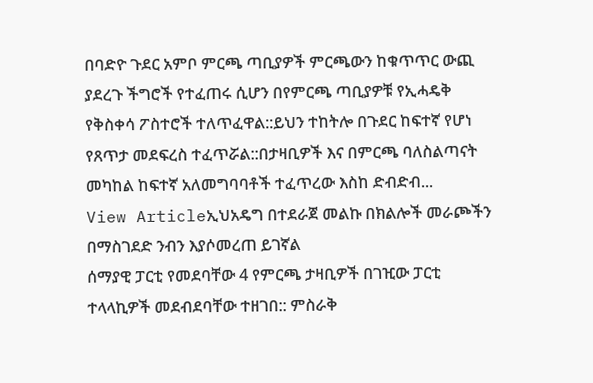በባድዮ ጉደር አምቦ ምርጫ ጣቢያዎች ምርጫውን ከቁጥጥር ውጪ ያደረጉ ችግሮች የተፈጠሩ ሲሆን በየምርጫ ጣቢያዎቹ የኢሓዴቅ የቅስቀሳ ፖስተሮች ተለጥፈዋል::ይህን ተከትሎ በጉደር ከፍተኛ የሆነ የጸጥታ መደፍረስ ተፈጥሯል::በታዛቢዎች እና በምርጫ ባለስልጣናት መካከል ከፍተኛ አለመግባባቶች ተፈጥረው እስከ ድብድብ...
View Articleኢህአዴግ በተደራጀ መልኩ በክልሎች መራጮችን በማስገደድ ንብን እያሶመረጠ ይገኛል
ሰማያዊ ፓርቲ የመደባቸው 4 የምርጫ ታዛቢዎች በገዢው ፓርቲ ተላላኪዎች መደብደባቸው ተዘገበ:: ምስራቅ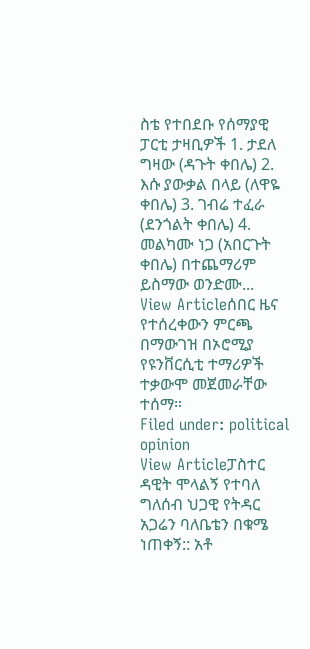ስቴ የተበደቡ የሰማያዊ ፓርቲ ታዛቢዎች 1. ታደለ ግዛው (ዳጉት ቀበሌ) 2. እሱ ያውቃል በላይ (ለዋዬ ቀበሌ) 3. ገብሬ ተፈራ (ደንጎልት ቀበሌ) 4. መልካሙ ነጋ (አበርጉት ቀበሌ) በተጨማሪም ይስማው ወንድሙ...
View Articleሰበር ዜና የተሰረቀውን ምርጫ በማውገዝ በኦሮሚያ የዩንቨርሲቲ ተማሪዎች ተቃውሞ መጀመራቸው ተሰማ።
Filed under: political opinion
View Articleፓስተር ዳዊት ሞላልኝ የተባለ ግለሰብ ህጋዊ የትዳር አጋሬን ባለቤቴን በቁሜ ነጠቀኝ:: አቶ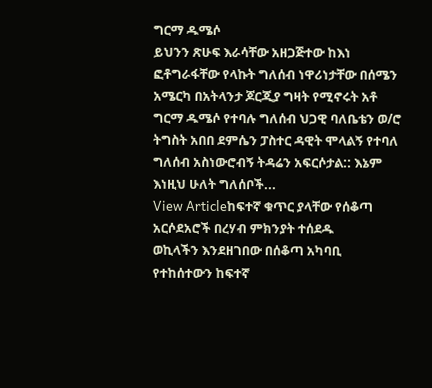ግርማ ዱሜሶ
ይህንን ጽሁፍ እራሳቸው አዘጋጅተው ከእነ ፎቶግራፋቸው የላኩት ግለሰብ ነዋሪነታቸው በሰሜን አሜርካ በአትላንታ ጆርጂያ ግዛት የሚኖሩት አቶ ግርማ ዱሜሶ የተባሉ ግለሰብ ህጋዊ ባለቤቴን ወ/ሮ ትግስት አበበ ደምሴን ፓስተር ዳዊት ሞላልኝ የተባለ ግለሰብ አስነውሮብኝ ትዳሬን አፍርሶታል:: እኔም እነዚህ ሁለት ግለሰቦች...
View Articleከፍተኛ ቁጥር ያላቸው የሰቆጣ አርሶደአሮች በረሃብ ምክንያት ተሰደዱ
ወኪላችን እንደዘገበው በሰቆጣ አካባቢ የተከሰተውን ከፍተኛ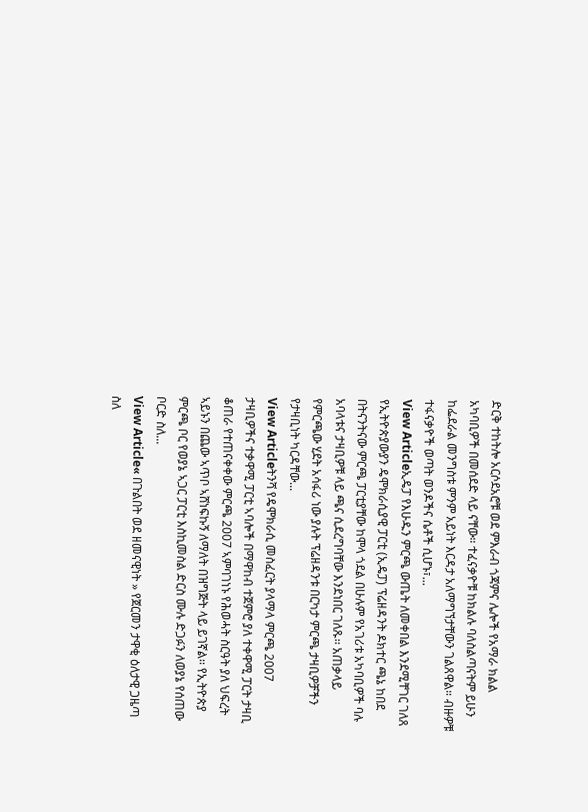ድርቅ ተከትሎ አርሶደአሮቹ ወደ ምእራብ ጎጃምና ሌሎች የአማራ ክልል አካባቢዎች በመሰደድ ላይ ናቸው። ተፈናቃዮቹ ከክልሉ ባለስልጣናትም ይሁን ከፌደራል መንግስቱ ምንም አይነት እርዳታ አለማግኘታቸውን ገልጸዋል። ብዙዎቹ ተፋናቃዮች ወጣት ወንዶችና ሴቶች ሲሆኑ፣...
View Articleኢዴፓ የእሁዱን ምርጫ ውጤት ለመቀበል እንደሚቸገር ገለጸ
የኢትዮጵያውያን ዴሞክራሲያዊ ፓርቲ (ኢዴፓ) ፕሬዘዳንት ዶክተር ጫኔ ከበደ በትናንትናው ምርጫ ፓርቲያቸው ከሞላ ጎደል በሁሉም የአገሪቱ አካባቢዎች ባሉ አባላቱና ታዛቢዎቹ ላይ ጫና ሲደረግባቸው እንደነበር ገለጹ፡፡ አጠቃላይ የምርጫው ሂደት አሳፋሪ ነው ያሉት ፕሬዘዳንቱ በርካታ ምርጫ ታዛቢዎቻችን የታዛቢነት ካርዳቸው...
View Articleትንሻ የዴሞክራሲ መስፈርት ያላማላ ምርጫ 2007
ታዛቢዎችና ተቃዋሚ ፓርቲ ኣባሎች በማዋከብ ተጀምሮ ያለ ተቀዋሚ ፓርት ታዛቢ ቆጠራ የተጠናቀቀው ምርጫ 2007 ኣምባገነኑ የሕወሓት ስርዓት ያለ ህፍረት ኣይኑን በጨው ኣጥቦ ኣሸነፍኩኝ ለማለት በዝግጅት ላይ ይገኛል፡፡ የኢትዮጵያ ምርጫ ቦር የወያኔ ኣጋር ፓርቲ እስኪመስል ድርስ ሙሉ ድጋፉን ለወያኔ የሰጠው ቦርድ ስለ...
View Article« በጉልበት ወደ ዘመናዊነት » የጀርመን ታዋቂ ዕለታዊ ጋዜጣ ስለ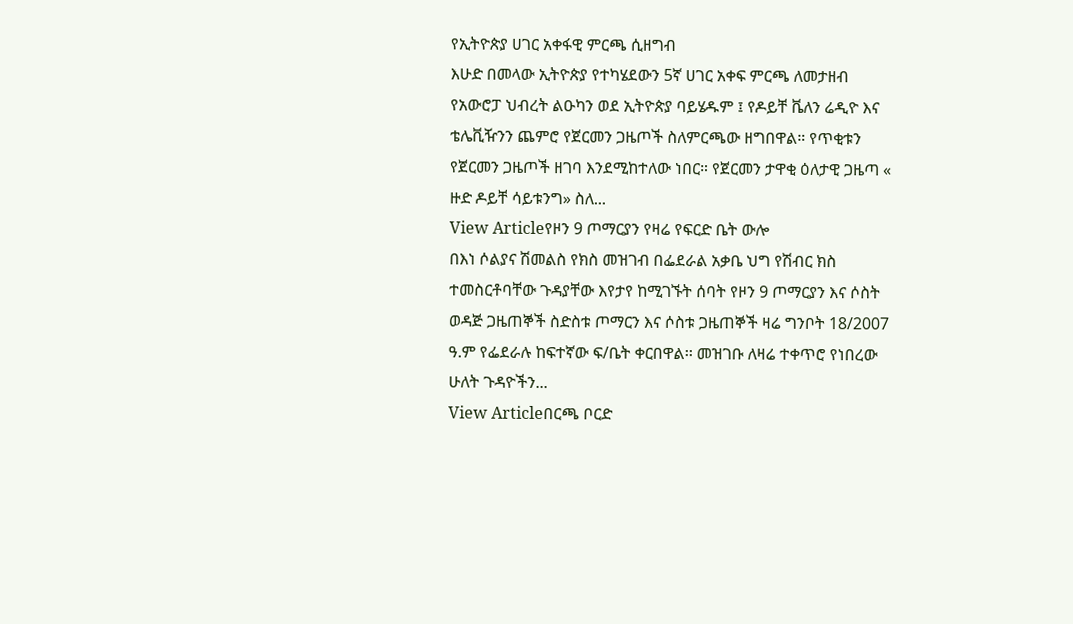የኢትዮጵያ ሀገር አቀፋዊ ምርጫ ሲዘግብ
እሁድ በመላው ኢትዮጵያ የተካሄደውን 5ኛ ሀገር አቀፍ ምርጫ ለመታዘብ የአውሮፓ ህብረት ልዑካን ወደ ኢትዮጵያ ባይሄዱም ፤ የዶይቸ ቬለን ሬዲዮ እና ቴሌቪዥንን ጨምሮ የጀርመን ጋዜጦች ስለምርጫው ዘግበዋል። የጥቂቱን የጀርመን ጋዜጦች ዘገባ እንደሚከተለው ነበር። የጀርመን ታዋቂ ዕለታዊ ጋዜጣ « ዙድ ዶይቸ ሳይቱንግ» ስለ...
View Articleየዞን 9 ጦማርያን የዛሬ የፍርድ ቤት ውሎ
በእነ ሶልያና ሽመልስ የክስ መዝገብ በፌደራል አቃቤ ህግ የሽብር ክስ ተመስርቶባቸው ጉዳያቸው እየታየ ከሚገኙት ሰባት የዞን 9 ጦማርያን እና ሶስት ወዳጅ ጋዜጠኞች ስድስቱ ጦማርን እና ሶስቱ ጋዜጠኞች ዛሬ ግንቦት 18/2007 ዓ.ም የፌደራሉ ከፍተኛው ፍ/ቤት ቀርበዋል፡፡ መዝገቡ ለዛሬ ተቀጥሮ የነበረው ሁለት ጉዳዮችን...
View Articleበርጫ ቦርድ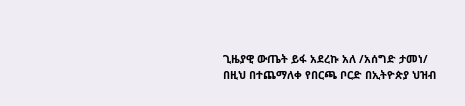ጊዜያዊ ውጤት ይፋ አደረኩ አለ /አሰግድ ታመነ/
በዚህ በተጨማለቀ የበርጫ ቦርድ በኢትዮጵያ ህዝብ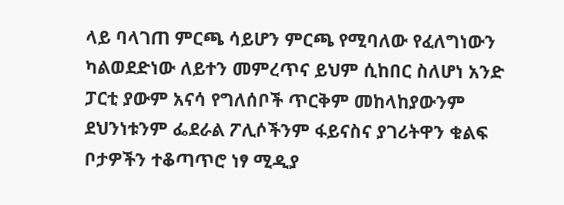ላይ ባላገጠ ምርጫ ሳይሆን ምርጫ የሚባለው የፈለግነውን ካልወደድነው ለይተን መምረጥና ይህም ሲከበር ስለሆነ አንድ ፓርቲ ያውም አናሳ የግለሰቦች ጥርቅም መከላከያውንም ደህንነቱንም ፌደራል ፖሊሶችንም ፋይናስና ያገሪትዋን ቁልፍ ቦታዎችን ተቆጣጥሮ ነፃ ሚዲያ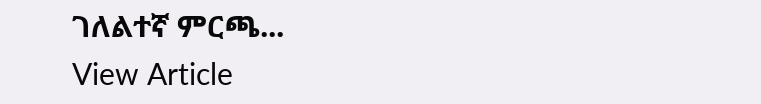ገለልተኛ ምርጫ...
View Article